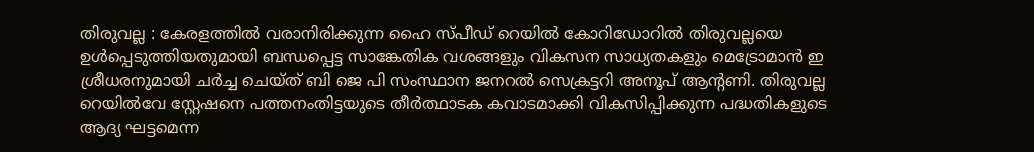തിരുവല്ല : കേരളത്തിൽ വരാനിരിക്കുന്ന ഹൈ സ്പീഡ് റെയിൽ കോറിഡോറിൽ തിരുവല്ലയെ ഉൾപ്പെടുത്തിയതുമായി ബന്ധപ്പെട്ട സാങ്കേതിക വശങ്ങളും വികസന സാധ്യതകളും മെട്രോമാൻ ഇ ശ്രീധരനുമായി ചർച്ച ചെയ്ത് ബി ജെ പി സംസ്ഥാന ജനറൽ സെക്രട്ടറി അനൂപ് ആന്റണി. തിരുവല്ല റെയിൽവേ സ്റ്റേഷനെ പത്തനംതിട്ടയുടെ തീർത്ഥാടക കവാടമാക്കി വികസിപ്പിക്കുന്ന പദ്ധതികളുടെ ആദ്യ ഘട്ടമെന്ന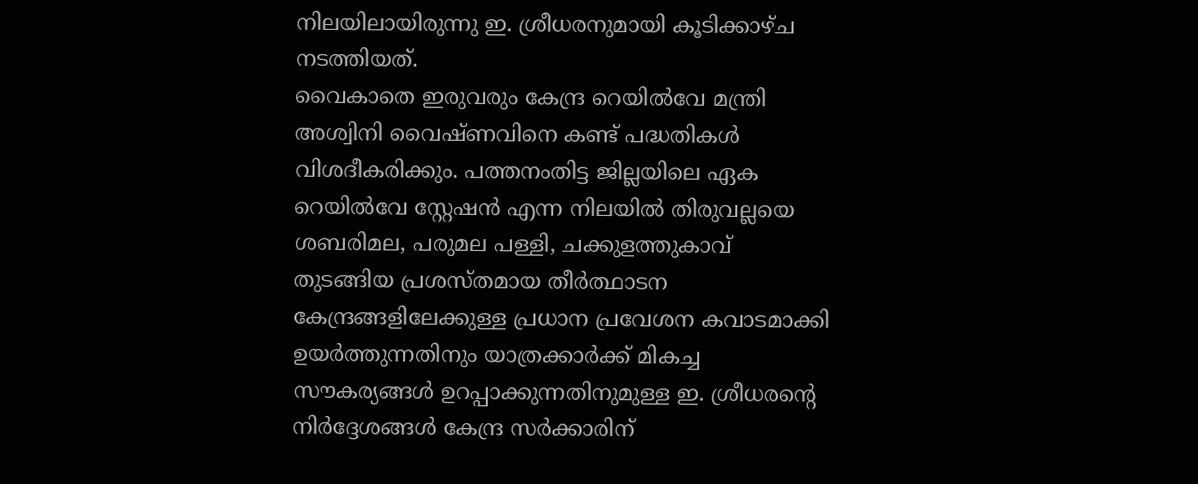നിലയിലായിരുന്നു ഇ. ശ്രീധരനുമായി കൂടിക്കാഴ്ച നടത്തിയത്.
വൈകാതെ ഇരുവരും കേന്ദ്ര റെയിൽവേ മന്ത്രി അശ്വിനി വൈഷ്ണവിനെ കണ്ട് പദ്ധതികൾ വിശദീകരിക്കും. പത്തനംതിട്ട ജില്ലയിലെ ഏക റെയിൽവേ സ്റ്റേഷൻ എന്ന നിലയിൽ തിരുവല്ലയെ ശബരിമല, പരുമല പള്ളി, ചക്കുളത്തുകാവ് തുടങ്ങിയ പ്രശസ്തമായ തീർത്ഥാടന കേന്ദ്രങ്ങളിലേക്കുള്ള പ്രധാന പ്രവേശന കവാടമാക്കി ഉയർത്തുന്നതിനും യാത്രക്കാർക്ക് മികച്ച സൗകര്യങ്ങൾ ഉറപ്പാക്കുന്നതിനുമുള്ള ഇ. ശ്രീധരന്റെ നിർദ്ദേശങ്ങൾ കേന്ദ്ര സർക്കാരിന്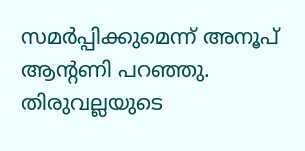സമർപ്പിക്കുമെന്ന് അനൂപ് ആന്റണി പറഞ്ഞു.
തിരുവല്ലയുടെ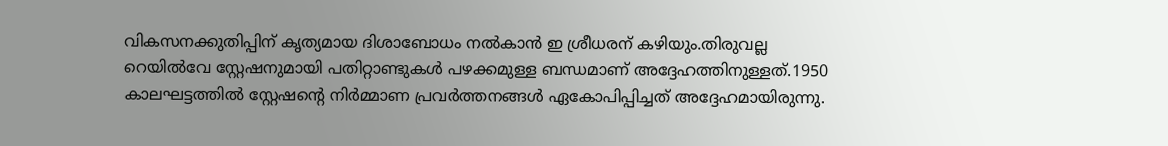വികസനക്കുതിപ്പിന് കൃത്യമായ ദിശാബോധം നൽകാൻ ഇ ശ്രീധരന് കഴിയും.തിരുവല്ല റെയിൽവേ സ്റ്റേഷനുമായി പതിറ്റാണ്ടുകൾ പഴക്കമുള്ള ബന്ധമാണ് അദ്ദേഹത്തിനുള്ളത്.1950 കാലഘട്ടത്തിൽ സ്റ്റേഷന്റെ നിർമ്മാണ പ്രവർത്തനങ്ങൾ ഏകോപിപ്പിച്ചത് അദ്ദേഹമായിരുന്നു.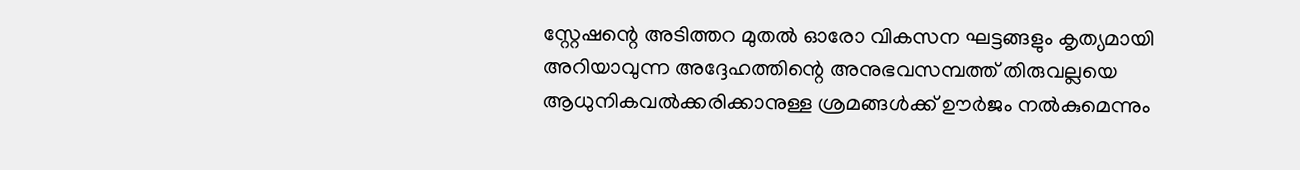സ്റ്റേഷന്റെ അടിത്തറ മുതൽ ഓരോ വികസന ഘട്ടങ്ങളും കൃത്യമായി അറിയാവുന്ന അദ്ദേഹത്തിന്റെ അനുഭവസമ്പത്ത് തിരുവല്ലയെ ആധുനികവൽക്കരിക്കാനുള്ള ശ്രമങ്ങൾക്ക് ഊർജം നൽകുമെന്നും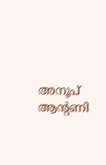അനൂപ് ആന്റണി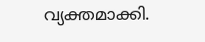വ്യക്തമാക്കി.